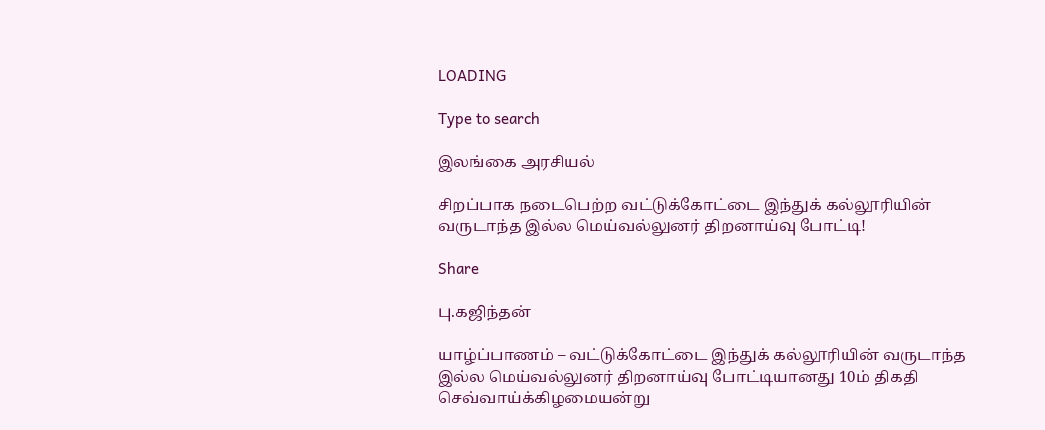LOADING

Type to search

இலங்கை அரசியல்

சிறப்பாக நடைபெற்ற வட்டுக்கோட்டை இந்துக் கல்லூரியின் வருடாந்த இல்ல மெய்வல்லுனர் திறனாய்வு போட்டி!

Share

பு.கஜிந்தன்

யாழ்ப்பாணம் – வட்டுக்கோட்டை இந்துக் கல்லூரியின் வருடாந்த இல்ல மெய்வல்லுனர் திறனாய்வு போட்டியானது 10ம் திகதி செவ்வாய்க்கிழமையன்று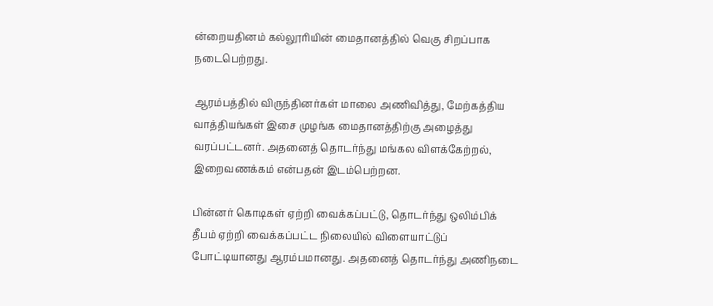ன்றையதினம் கல்லூரியின் மைதானத்தில் வெகு சிறப்பாக நடைபெற்றது.

ஆரம்பத்தில் விருந்தினர்கள் மாலை அணிவித்து, மேற்கத்திய வாத்தியங்கள் இசை முழங்க மைதானத்திற்கு அழைத்து வரப்பட்டனர். அதனைத் தொடர்ந்து மங்கல விளக்கேற்றல், இறைவணக்கம் என்பதன் இடம்பெற்றன.

பின்னர் கொடிகள் ஏற்றி வைக்கப்பட்டு, தொடர்ந்து ஒலிம்பிக் தீபம் ஏற்றி வைக்கப்பட்ட நிலையில் விளையாட்டுப் போட்டியானது ஆரம்பமானது. அதனைத் தொடர்ந்து அணிநடை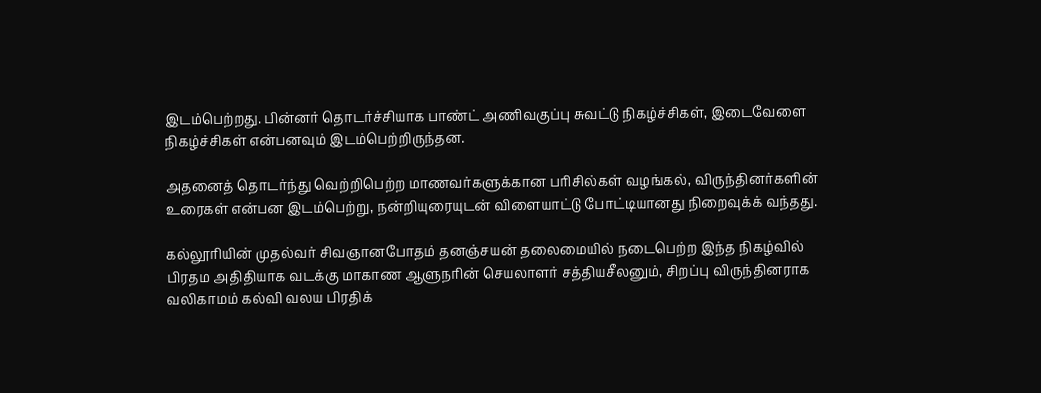இடம்பெற்றது. பின்னர் தொடர்ச்சியாக பாண்ட் அணிவகுப்பு சுவட்டு நிகழ்ச்சிகள், இடைவேளை நிகழ்ச்சிகள் என்பனவும் இடம்பெற்றிருந்தன.

அதனைத் தொடர்ந்து வெற்றிபெற்ற மாணவர்களுக்கான பரிசில்கள் வழங்கல், விருந்தினர்களின் உரைகள் என்பன இடம்பெற்று, நன்றியுரையுடன் விளையாட்டு போட்டியானது நிறைவுக்க் வந்தது.

கல்லூரியின் முதல்வர் சிவஞானபோதம் தனஞ்சயன் தலைமையில் நடைபெற்ற இந்த நிகழ்வில் பிரதம அதிதியாக வடக்கு மாகாண ஆளுநரின் செயலாளர் சத்தியசீலனும், சிறப்பு விருந்தினராக வலிகாமம் கல்வி வலய பிரதிக்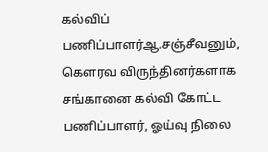கல்விப் பணிப்பாளர்ஆ.சஞ்சீவனும், கௌரவ விருந்தினர்களாக சங்கானை கல்வி கோட்ட பணிப்பாளர், ஓய்வு நிலை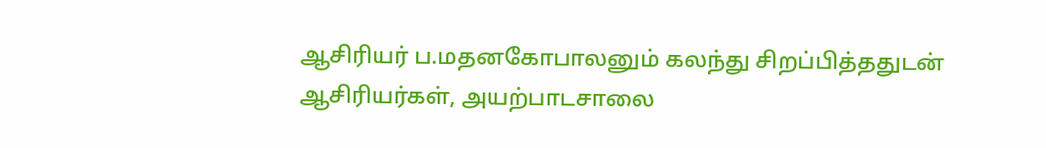ஆசிரியர் ப.மதனகோபாலனும் கலந்து சிறப்பித்ததுடன் ஆசிரியர்கள், அயற்பாடசாலை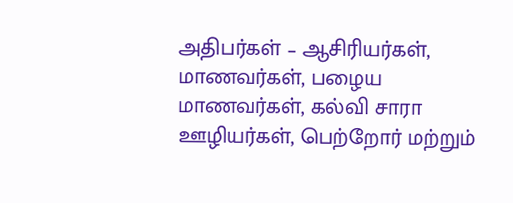அதிபர்கள் – ஆசிரியர்கள், மாணவர்கள், பழைய மாணவர்கள், கல்வி சாரா ஊழியர்கள், பெற்றோர் மற்றும்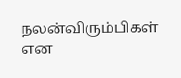நலன்விரும்பிகள் என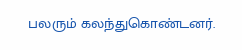பலரும் கலந்துகொண்டனர்.